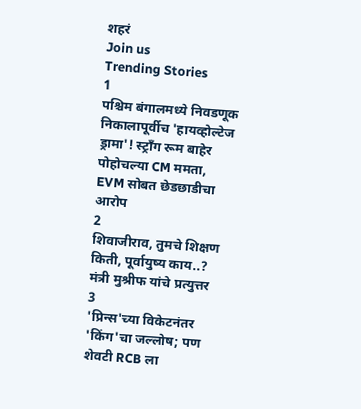शहरं
Join us
Trending Stories
1
पश्चिम बंगालमध्ये निवडणूक निकालापूर्वीच 'हायव्होल्टेज ड्रामा'! स्ट्राँग रूम बाहेर पोहोचल्या CM ममता, EVM सोबत छेडछाडीचा आरोप
2
शिवाजीराव, तुमचे शिक्षण किती, पूर्वायुष्य काय..? मंत्री मुश्रीफ यांचे प्रत्युत्तर
3
'प्रिन्स'च्या विकेटनंतर 'किंग'चा जल्लोष; पण शेवटी RCB ला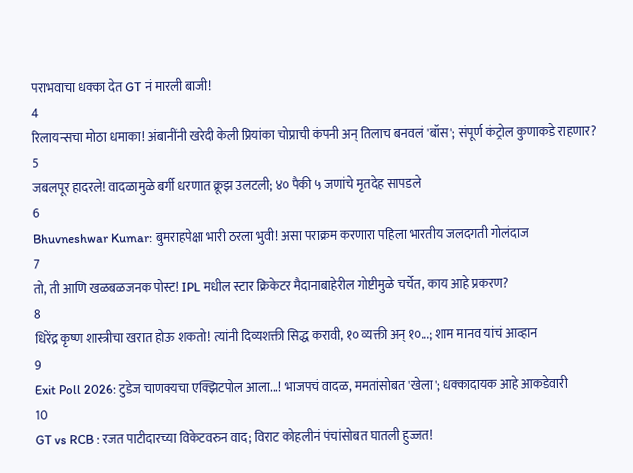पराभवाचा धक्का देत GT नं मारली बाजी!
4
रिलायन्सचा मोठा धमाका! अंबानींनी खरेदी केली प्रियांका चोप्राची कंपनी अन् तिलाच बनवलं 'बॉस'; संपूर्ण कंट्रोल कुणाकडे राहणार?
5
जबलपूर हादरले! वादळामुळे बर्गी धरणात क्रूझ उलटली; ४० पैकी ५ जणांचे मृतदेह सापडले
6
Bhuvneshwar Kumar: बुमराहपेक्षा भारी ठरला भुवी! असा पराक्रम करणारा पहिला भारतीय जलदगती गोलंदाज
7
तो, ती आणि खळबळजनक पोस्ट! IPL मधील स्टार क्रिकेटर मैदानाबाहेरील गोष्टीमुळे चर्चेत, काय आहे प्रकरण?
8
धिरेंद्र कृष्ण शास्त्रीचा खरात होऊ शकतो! त्यांनी दिव्यशक्ती सिद्ध करावी, १० व्यक्ती अन् १०...; शाम मानव यांचं आव्हान
9
Exit Poll 2026: टुडेज चाणक्यचा एक्झिटपोल आला...! भाजपचं वादळ, ममतांसोबत 'खेला'; धक्कादायक आहे आकडेवारी
10
GT vs RCB : रजत पाटीदारच्या विकेटवरुन वाद; विराट कोहलीनं पंचांसोबत घातली हुज्जत!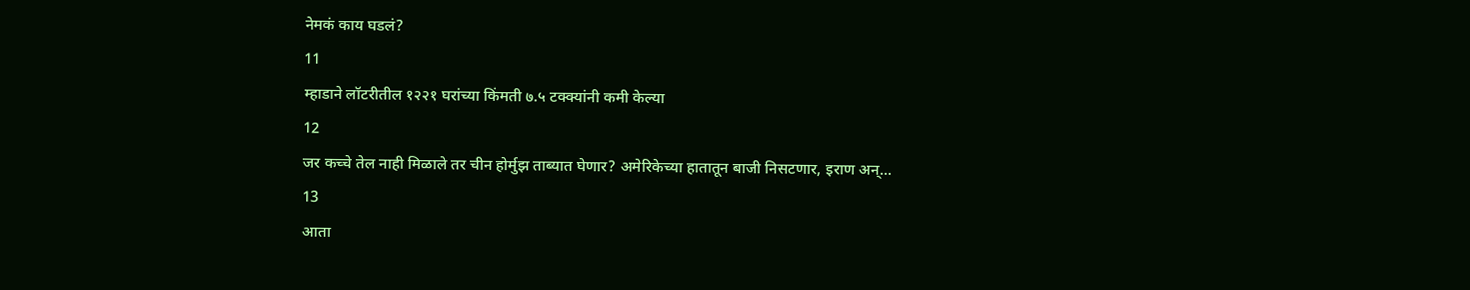नेमकं काय घडलं?
11
म्हाडाने लॉटरीतील १२२१ घरांच्या किंमती ७.५ टक्क्यांनी कमी केल्या
12
जर कच्चे तेल नाही मिळाले तर चीन होर्मुझ ताब्यात घेणार? अमेरिकेच्या हातातून बाजी निसटणार, इराण अन्...
13
आता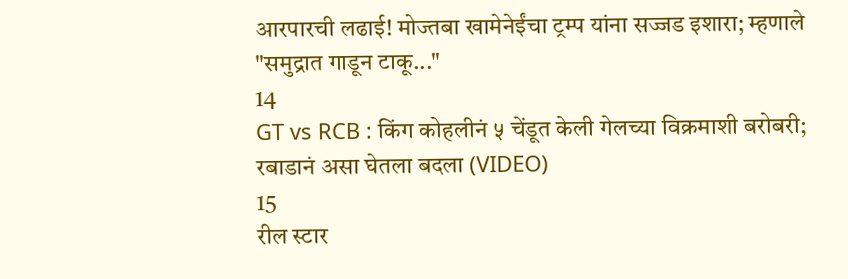आरपारची लढाई! मोज्तबा खामेनेईंचा ट्रम्प यांना सज्जड इशारा; म्हणाले "समुद्रात गाडून टाकू..."
14
GT vs RCB : किंग कोहलीनं ५ चेंडूत केली गेलच्या विक्रमाशी बरोबरी; रबाडानं असा घेतला बदला (VIDEO)
15
रील स्टार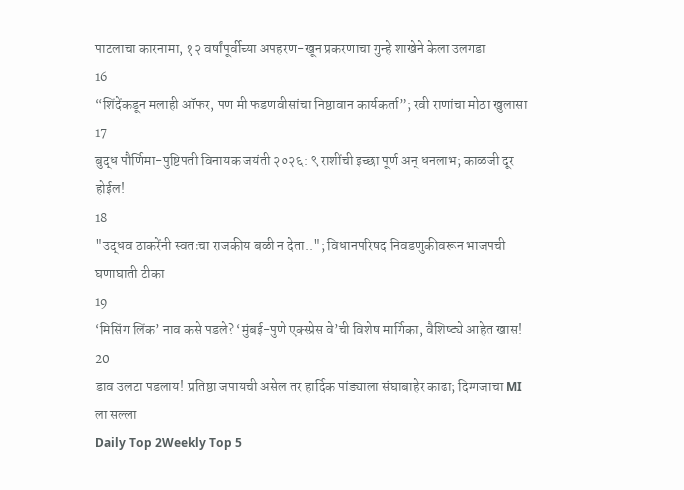पाटलाचा कारनामा, १२ वर्षांपूर्वीच्या अपहरण-खून प्रकरणाचा गुन्हे शाखेने केला उलगडा
16
“शिंदेंकडून मलाही ऑफर, पण मी फडणवीसांचा निष्ठावान कार्यकर्ता”; रवी राणांचा मोठा खुलासा
17
बुद्ध पौर्णिमा-पुष्टिपती विनायक जयंती २०२६: ९ राशींची इच्छा पूर्ण अन् धनलाभ; काळजी दूर होईल!
18
"उद्धव ठाकरेंनी स्वतःचा राजकीय बळी न देता.."; विधानपरिषद निवडणुकीवरून भाजपची घणाघाती टीका
19
‘मिसिंग लिंक’ नाव कसे पडले? ‘मुंबई-पुणे एक्स्प्रेस वे’ची विशेष मार्गिका, वैशिष्ट्ये आहेत खास!
20
डाव उलटा पडलाय! प्रतिष्ठा जपायची असेल तर हार्दिक पांड्याला संघाबाहेर काढा; दिग्गजाचा MI ला सल्ला
Daily Top 2Weekly Top 5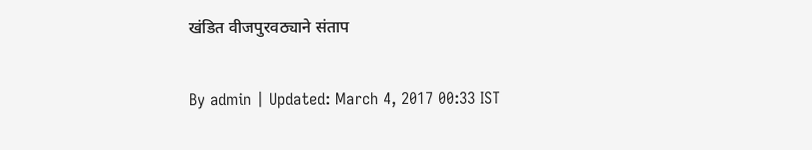खंडित वीजपुरवठ्याने संताप

By admin | Updated: March 4, 2017 00:33 IST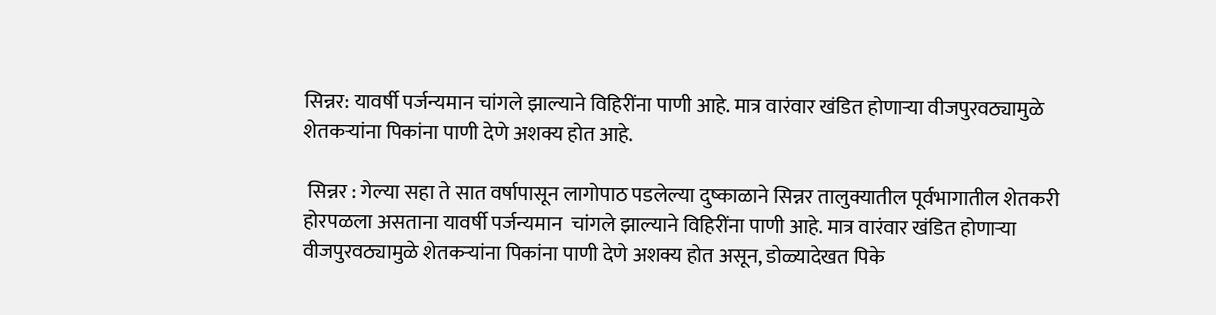सिन्नर: यावर्षी पर्जन्यमान चांगले झाल्याने विहिरींना पाणी आहे. मात्र वारंवार खंडित होणाऱ्या वीजपुरवठ्यामुळे शेतकऱ्यांना पिकांना पाणी देणे अशक्य होत आहे.

 सिन्नर : गेल्या सहा ते सात वर्षापासून लागोपाठ पडलेल्या दुष्काळाने सिन्नर तालुक्यातील पूर्वभागातील शेतकरी होरपळला असताना यावर्षी पर्जन्यमान  चांगले झाल्याने विहिरींना पाणी आहे. मात्र वारंवार खंडित होणाऱ्या वीजपुरवठ्यामुळे शेतकऱ्यांना पिकांना पाणी देणे अशक्य होत असून, डोळ्यादेखत पिके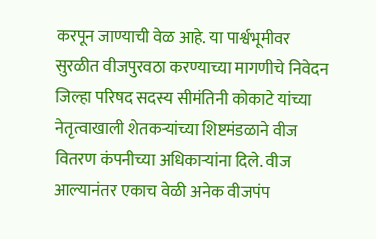करपून जाण्याची वेळ आहे. या पार्श्वभूमीवर सुरळीत वीजपुरवठा करण्याच्या मागणीचे निवेदन जिल्हा परिषद सदस्य सीमंतिनी कोकाटे यांच्या नेतृत्वाखाली शेतकऱ्यांच्या शिष्टमंडळाने वीज वितरण कंपनीच्या अधिकाऱ्यांना दिले. वीज आल्यानंतर एकाच वेळी अनेक वीजपंप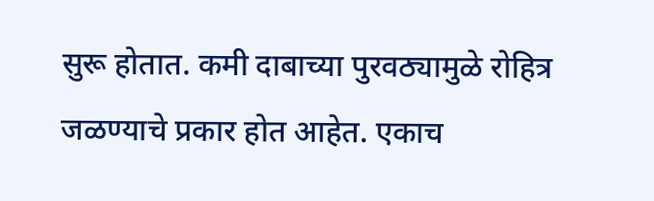सुरू होतात. कमी दाबाच्या पुरवठ्यामुळे रोहित्र जळण्याचे प्रकार होत आहेत. एकाच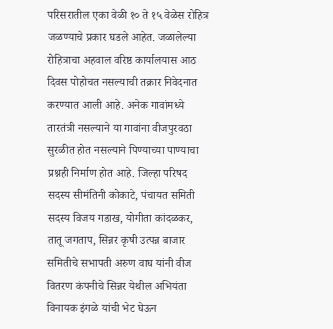परिसरातील एका वेळी १० ते १५ वेळेस रोहित्र जळण्याचे प्रकार घडले आहेत. जळालेल्या रोहित्राचा अहवाल वरिष्ठ कार्यालयास आठ दिवस पोहोचत नसल्याची तक्रार निवेदनात करण्यात आली आहे. अनेक गावांमध्ये तारतंत्री नसल्याने या गावांना वीजपुरवठा सुरळीत होत नसल्याने पिण्याच्या पाण्याचा प्रश्नही निर्माण होत आहे. जिल्हा परिषद सदस्य सीमंतिनी कोकाटे, पंचायत समिती सदस्य विजय गडाख, योगीता कांदळकर, तातू जगताप, सिन्नर कृषी उत्पन्न बाजार समितीचे सभापती अरुण वाघ यांनी वीज वितरण कंपनीचे सिन्नर येथील अभियंता विनायक इंगळे यांची भेट घेऊन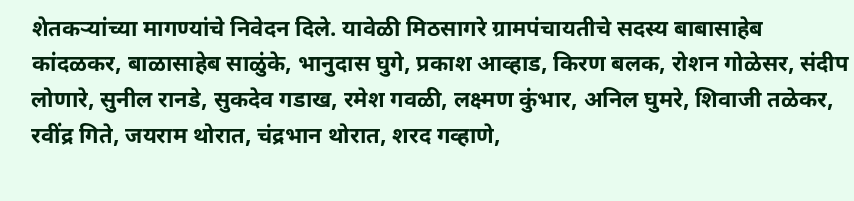शेतकऱ्यांच्या मागण्यांचे निवेदन दिले. यावेळी मिठसागरे ग्रामपंचायतीचे सदस्य बाबासाहेब कांदळकर, बाळासाहेब साळुंके, भानुदास घुगे, प्रकाश आव्हाड, किरण बलक, रोशन गोळेसर, संदीप लोणारे, सुनील रानडे, सुकदेव गडाख, रमेश गवळी, लक्ष्मण कुंभार, अनिल घुमरे, शिवाजी तळेकर, रवींद्र गिते, जयराम थोरात, चंद्रभान थोरात, शरद गव्हाणे,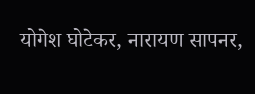योगेश घोटेकर, नारायण सापनर,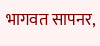भागवत सापनर,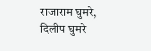राजाराम घुमरे, दिलीप घुमरे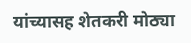यांच्यासह शेतकरी मोठ्या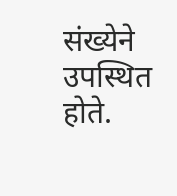संख्येने उपस्थित होते.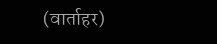(वार्ताहर)